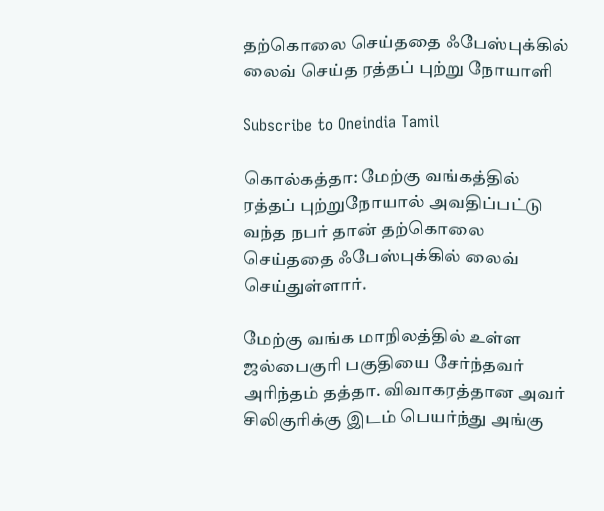தற்கொலை செய்ததை ஃபேஸ்புக்கில் லைவ் செய்த ரத்தப் புற்று நோயாளி

Subscribe to Oneindia Tamil

கொல்கத்தா: மேற்கு வங்கத்தில் ரத்தப் புற்றுநோயால் அவதிப்பட்டு வந்த நபர் தான் தற்கொலை செய்ததை ஃபேஸ்புக்கில் லைவ் செய்துள்ளார்.

மேற்கு வங்க மாநிலத்தில் உள்ள ஜல்பைகுரி பகுதியை சேர்ந்தவர் அரிந்தம் தத்தா. விவாகரத்தான அவர் சிலிகுரிக்கு இடம் பெயர்ந்து அங்கு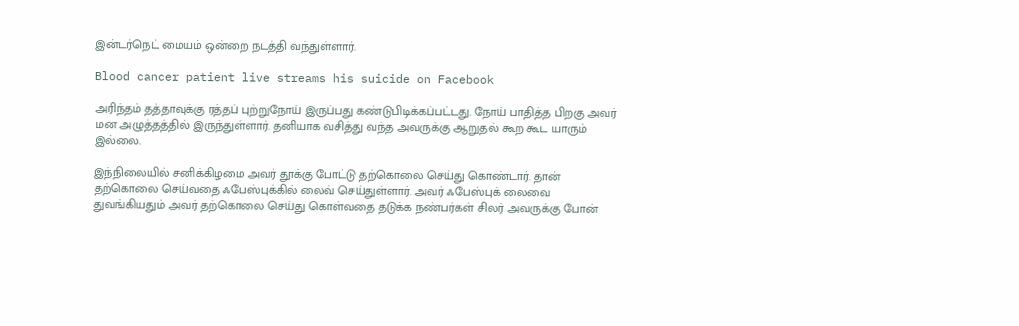இன்டர்நெட் மையம் ஒன்றை நடத்தி வந்துள்ளார்.

Blood cancer patient live streams his suicide on Facebook

அரிந்தம் தத்தாவுக்கு ரத்தப் புற்றுநோய் இருப்பது கண்டுபிடிக்கப்பட்டது. நோய் பாதித்த பிறகு அவர் மன அழுத்தத்தில் இருந்துள்ளார். தனியாக வசித்து வந்த அவருக்கு ஆறுதல் கூற கூட யாரும் இல்லை.

இந்நிலையில் சனிக்கிழமை அவர் தூக்கு போட்டு தற்கொலை செய்து கொண்டார். தான் தற்கொலை செய்வதை ஃபேஸ்புக்கில் லைவ் செய்துள்ளார். அவர் ஃபேஸ்புக் லைவை துவங்கியதும் அவர் தற்கொலை செய்து கொள்வதை தடுக்க நண்பர்கள் சிலர் அவருக்கு போன்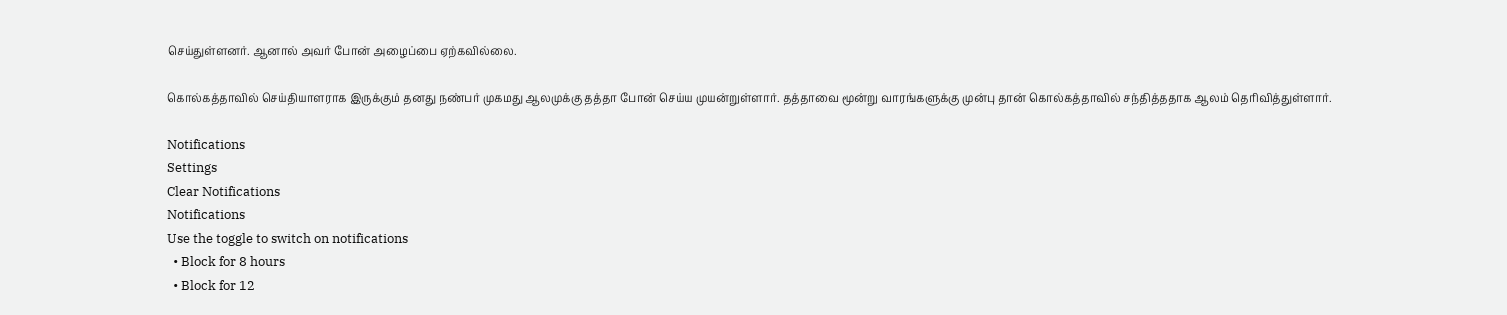செய்துள்ளனர். ஆனால் அவர் போன் அழைப்பை ஏற்கவில்லை.

கொல்கத்தாவில் செய்தியாளராக இருக்கும் தனது நண்பர் முகமது ஆலமுக்கு தத்தா போன் செய்ய முயன்றுள்ளார். தத்தாவை மூன்று வாரங்களுக்கு முன்பு தான் கொல்கத்தாவில் சந்தித்ததாக ஆலம் தெரிவித்துள்ளார்.

Notifications
Settings
Clear Notifications
Notifications
Use the toggle to switch on notifications
  • Block for 8 hours
  • Block for 12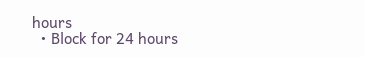hours
  • Block for 24 hours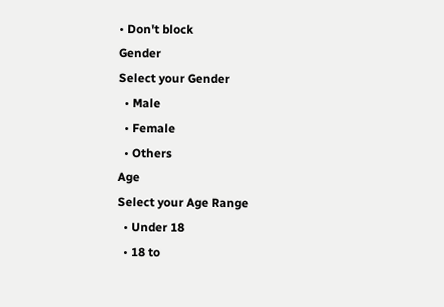• Don't block
Gender
Select your Gender
  • Male
  • Female
  • Others
Age
Select your Age Range
  • Under 18
  • 18 to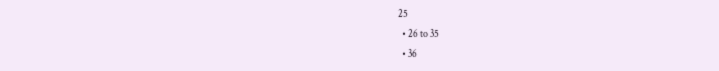25
  • 26 to 35
  • 36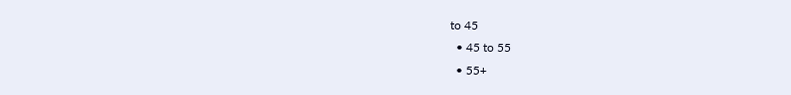to 45
  • 45 to 55
  • 55+